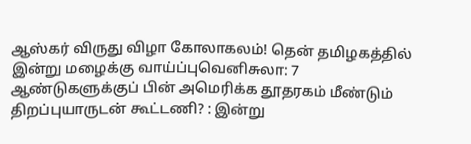ஆஸ்கர் விருது விழா கோலாகலம்! தென் தமிழகத்தில் இன்று மழைக்கு வாய்ப்புவெனிசுலா: 7 ஆண்டுகளுக்குப் பின் அமெரிக்க தூதரகம் மீண்டும் திறப்புயாருடன் கூட்டணி? : இன்று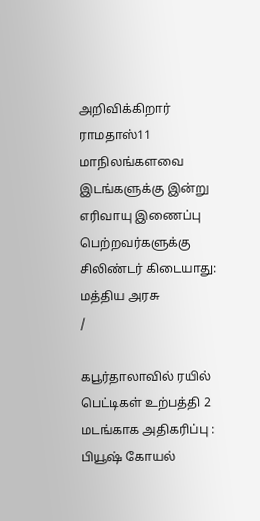அறிவிக்கிறார் ராமதாஸ்11 மாநிலங்களவை இடங்களுக்கு இன்று எரிவாயு இணைப்பு பெற்றவர்களுக்கு சிலிண்டர் கிடையாது: மத்திய அரசு
/

கபூர்தாலாவில் ரயில் பெட்டிகள் உற்பத்தி 2 மடங்காக அதிகரிப்பு : பியூஷ் கோயல்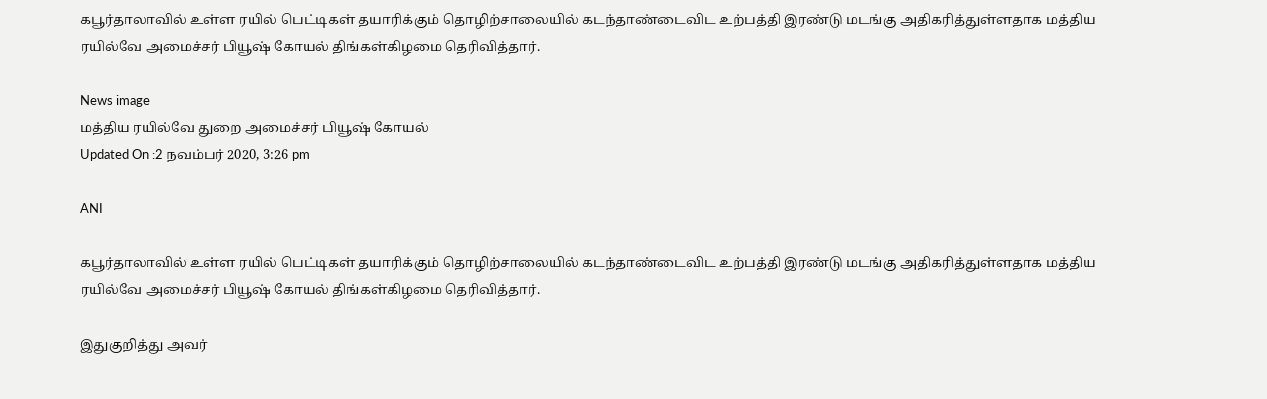கபூர்தாலாவில் உள்ள ரயில் பெட்டிகள் தயாரிக்கும் தொழிற்சாலையில் கடந்தாண்டைவிட உற்பத்தி இரண்டு மடங்கு அதிகரித்துள்ளதாக மத்திய ரயில்வே அமைச்சர் பியூஷ் கோயல் திங்கள்கிழமை தெரிவித்தார்.

News image
மத்திய ரயில்வே துறை அமைச்சர் பியூஷ் கோயல்
Updated On :2 நவம்பர் 2020, 3:26 pm

ANI

கபூர்தாலாவில் உள்ள ரயில் பெட்டிகள் தயாரிக்கும் தொழிற்சாலையில் கடந்தாண்டைவிட உற்பத்தி இரண்டு மடங்கு அதிகரித்துள்ளதாக மத்திய ரயில்வே அமைச்சர் பியூஷ் கோயல் திங்கள்கிழமை தெரிவித்தார்.

இதுகுறித்து அவர்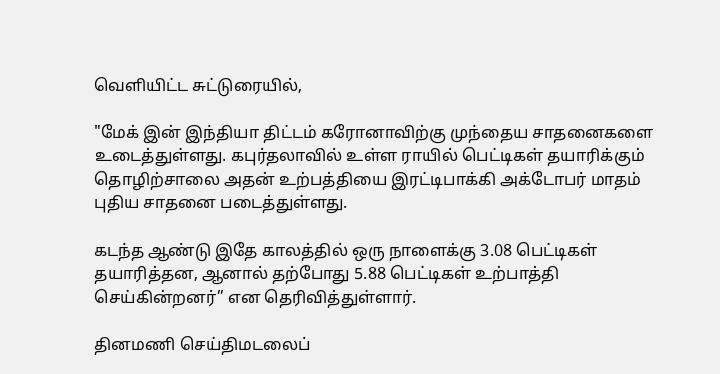வெளியிட்ட சுட்டுரையில்,

"மேக் இன் இந்தியா திட்டம் கரோனாவிற்கு முந்தைய சாதனைகளை உடைத்துள்ளது. கபுர்தலாவில் உள்ள ராயில் பெட்டிகள் தயாரிக்கும் தொழிற்சாலை அதன் உற்பத்தியை இரட்டிபாக்கி அக்டோபர் மாதம் புதிய சாதனை படைத்துள்ளது.

கடந்த ஆண்டு இதே காலத்தில் ஒரு நாளைக்கு 3.08 பெட்டிகள் தயாரித்தன, ஆனால் தற்போது 5.88 பெட்டிகள் உற்பாத்தி செய்கின்றனர்” என தெரிவித்துள்ளார்.

தினமணி செய்திமடலைப்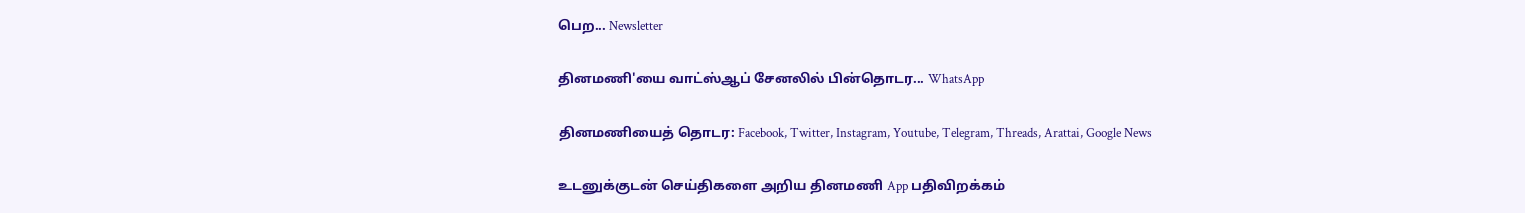பெற... Newsletter

தினமணி'யை வாட்ஸ்ஆப் சேனலில் பின்தொடர... WhatsApp

தினமணியைத் தொடர: Facebook, Twitter, Instagram, Youtube, Telegram, Threads, Arattai, Google News

உடனுக்குடன் செய்திகளை அறிய தினமணி App பதிவிறக்கம்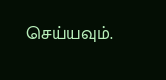செய்யவும்.